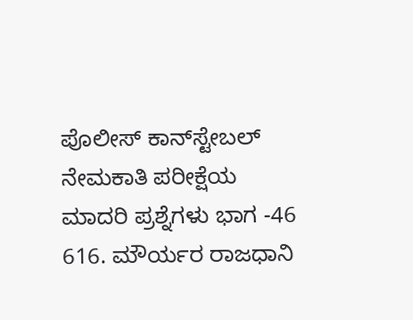ಪೊಲೀಸ್‌ ಕಾನ್‌ಸ್ಟೇಬಲ್ ನೇಮಕಾತಿ ಪರೀಕ್ಷೆಯ ಮಾದರಿ ಪ್ರಶ್ನೆಗಳು ಭಾಗ -46 616. ಮೌರ್ಯರ ರಾಜಧಾನಿ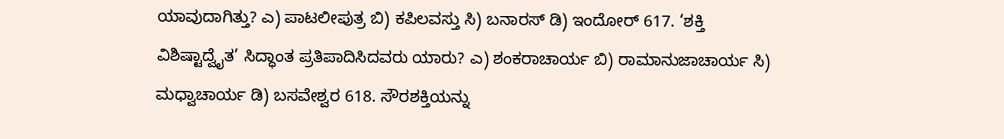ಯಾವುದಾಗಿತ್ತು? ಎ) ಪಾಟಲೀಪುತ್ರ ಬಿ) ಕಪಿಲವಸ್ತು ಸಿ) ಬನಾರಸ್ ಡಿ) ಇಂದೋರ್ 617. ‘ಶಕ್ತಿ ವಿಶಿಷ್ಟಾದ್ವೈತ’ ಸಿದ್ಧಾಂತ ಪ್ರತಿಪಾದಿಸಿದವರು ಯಾರು? ಎ) ಶಂಕರಾಚಾರ್ಯ ಬಿ) ರಾಮಾನುಜಾಚಾರ್ಯ ಸಿ) ಮಧ್ವಾಚಾರ್ಯ ಡಿ) ಬಸವೇಶ್ವರ 618. ಸೌರಶಕ್ತಿಯನ್ನು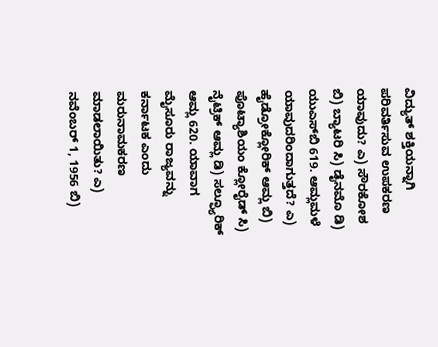ವಿದ್ಯುತ್‌ ಶಕ್ತಿಯನ್ನಾಗಿ ಪರಿವರ್ತಿಸುವ ಉಪಕರಣ ಯಾವುದು? ಎ) ಸೌರಕೋಶ ಬಿ) ಬ್ಯಾಟರಿ ಸಿ) ಡೈನಮೊ ಡಿ) ಯುಎಸ್‌ಬಿ 619. ಆಮ್ಲಮಳೆ ಯಾವುದರಿಂದಾಗುತ್ತದೆ? ಎ) ಹೈಡ್ರೋಕ್ಲೋರಿಕ್ ಆಮ್ಲ ಬಿ) ಪೊಟ್ಯಾಶಿಯಂ ಕ್ಲೋರೈಡ್ ಸಿ) ನೈಟ್ರಿಕ್ ಆಮ್ಲ ಡಿ) ಸಲ್ಫ್ಯೂರಿಕ್ ಆಮ್ಲ 620. ಯಾವಾಗ ಮೈಸೂರು ರಾಜ್ಯವನ್ನು ಕರ್ನಾಟಕ ಎಂದು ಮರುನಾಮಕರಣ ಮಾಡಲಾಯಿತು? ಎ) ನವೆಂಬರ್ 1, 1956 ಬಿ)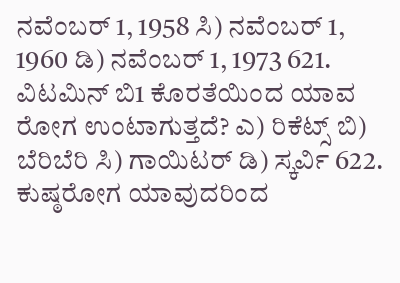ನವೆಂಬರ್ 1, 1958 ಸಿ) ನವೆಂಬರ್ 1, 1960 ಡಿ) ನವೆಂಬರ್ 1, 1973 621. ವಿಟಮಿನ್‌ ಬಿ1 ಕೊರತೆಯಿಂದ ಯಾವ ರೋಗ ಉಂಟಾಗುತ್ತದೆ? ಎ) ರಿಕೆಟ್ಸ್ ಬಿ) ಬೆರಿಬೆರಿ ಸಿ) ಗಾಯಿಟರ್‌ ಡಿ) ಸ್ಕರ್ವಿ 622. ಕುಷ್ಠರೋಗ ಯಾವುದರಿಂದ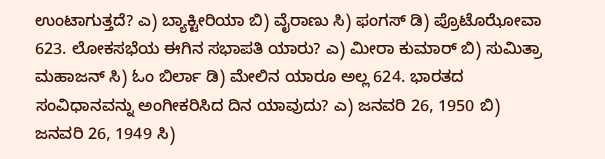ಉಂಟಾಗುತ್ತದೆ? ಎ) ಬ್ಯಾಕ್ಟೀರಿಯಾ ಬಿ) ವೈರಾಣು ಸಿ) ಫಂಗಸ್ ಡಿ) ಪ್ರೊಟೊಝೋವಾ 623. ಲೋಕಸಭೆಯ ಈಗಿನ ಸಭಾಪತಿ ಯಾರು? ಎ) ಮೀರಾ ಕುಮಾರ್ ಬಿ) ಸುಮಿತ್ರಾ ಮಹಾಜನ್ ಸಿ) ಓಂ ಬಿರ್ಲಾ ಡಿ) ಮೇಲಿನ ಯಾರೂ ಅಲ್ಲ 624. ಭಾರತದ ಸಂವಿಧಾನವನ್ನು ಅಂಗೀಕರಿಸಿದ ದಿನ ಯಾವುದು? ಎ) ಜನವರಿ 26, 1950 ಬಿ) ಜನವರಿ 26, 1949 ಸಿ)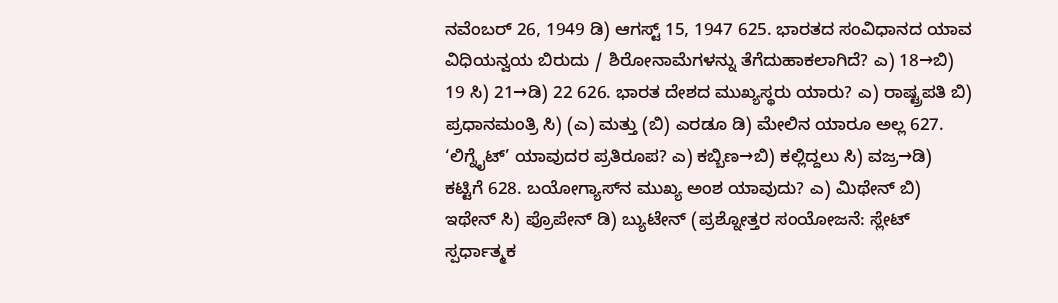ನವೆಂಬರ್ 26, 1949 ಡಿ) ಆಗಸ್ಟ್‌ 15, 1947 625. ಭಾರತದ ಸಂವಿಧಾನದ ಯಾವ ವಿಧಿಯನ್ವಯ ಬಿರುದು / ಶಿರೋನಾಮೆಗಳನ್ನು ತೆಗೆದುಹಾಕಲಾಗಿದೆ? ಎ) 18→ಬಿ) 19 ಸಿ) 21→ಡಿ) 22 626. ಭಾರತ ದೇಶದ ಮುಖ್ಯಸ್ಥರು ಯಾರು? ಎ) ರಾಷ್ಟ್ರಪತಿ ಬಿ) ಪ್ರಧಾನಮಂತ್ರಿ ಸಿ) (ಎ) ಮತ್ತು (ಬಿ) ಎರಡೂ ಡಿ) ಮೇಲಿನ ಯಾರೂ ಅಲ್ಲ 627. ‘ಲಿಗ್ನೈಟ್’ ಯಾವುದರ ಪ್ರತಿರೂಪ? ಎ) ಕಬ್ಬಿಣ→ಬಿ) ಕಲ್ಲಿದ್ದಲು ಸಿ) ವಜ್ರ→ಡಿ) ಕಟ್ಟಿಗೆ 628. ಬಯೋಗ್ಯಾಸ್‌ನ ಮುಖ್ಯ ಅಂಶ ಯಾವುದು? ಎ) ಮಿಥೇನ್ ಬಿ) ಇಥೇನ್ ಸಿ) ಪ್ರೊಪೇನ್ ಡಿ) ಬ್ಯುಟೇನ್ (ಪ್ರಶ್ನೋತ್ತರ ಸಂಯೋಜನೆ: ಸ್ಲೇಟ್ ಸ್ಪರ್ಧಾತ್ಮಕ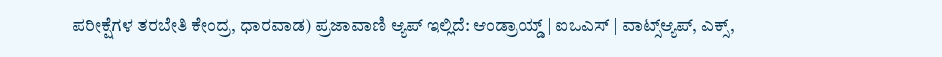ಪರೀಕ್ಷೆಗಳ ತರಬೇತಿ ಕೇಂದ್ರ, ಧಾರವಾಡ) ಪ್ರಜಾವಾಣಿ ಆ್ಯಪ್ ಇಲ್ಲಿದೆ: ಆಂಡ್ರಾಯ್ಡ್ | ಐಒಎಸ್ | ವಾಟ್ಸ್ಆ್ಯಪ್, ಎಕ್ಸ್,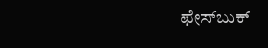ಫೇಸ್‌ಬುಕ್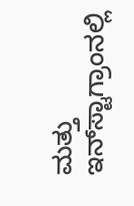ಮತ್ತು ಇನ್‌ಸ್ಟಾಗ್ರಾಂನಲ್ಲಿ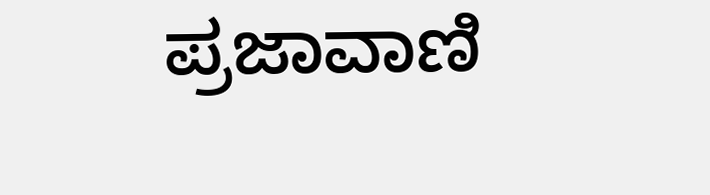ಪ್ರಜಾವಾಣಿ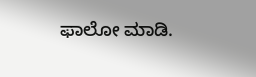ಫಾಲೋ ಮಾಡಿ.